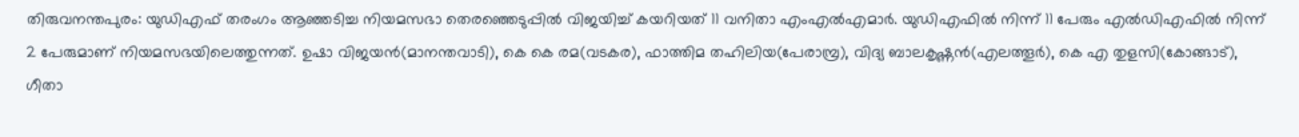തിരുവനന്തപുരം: യുഡിഎഫ് തരംഗം ആഞ്ഞടിച്ച നിയമസഭാ തെരഞ്ഞെടുപ്പിൽ വിജയിച്ച് കയറിയത് 11 വനിതാ എംഎൽഎമാർ. യുഡിഎഫിൽ നിന്ന് 11 പേരും എൽഡിഎഫിൽ നിന്ന് 2 പേരുമാണ് നിയമസഭയിലെത്തുന്നത്. ഉഷാ വിജയൻ(മാനന്തവാടി), കെ കെ രമ(വടകര), ഫാത്തിമ തഹിലിയ(പേരാമ്പ്ര), വിദ്യ ബാലകൃഷ്ണൻ(എലത്തൂർ), കെ എ തുളസി(കോങ്ങാട്), ഗീതാ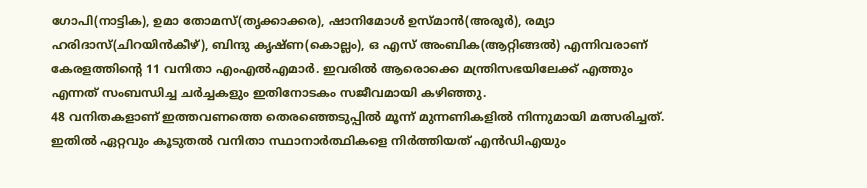ഗോപി(നാട്ടിക), ഉമാ തോമസ്(തൃക്കാക്കര), ഷാനിമോൾ ഉസ്മാൻ(അരൂർ), രമ്യാ ഹരിദാസ്(ചിറയിൻകീഴ്), ബിന്ദു കൃഷ്ണ(കൊല്ലം), ഒ എസ് അംബിക(ആറ്റിങ്ങൽ) എന്നിവരാണ് കേരളത്തിന്റെ 11 വനിതാ എംഎൽഎമാർ. ഇവരിൽ ആരൊക്കെ മന്ത്രിസഭയിലേക്ക് എത്തും എന്നത് സംബന്ധിച്ച ചർച്ചകളും ഇതിനോടകം സജീവമായി കഴിഞ്ഞു.
48 വനിതകളാണ് ഇത്തവണത്തെ തെരഞ്ഞെടുപ്പിൽ മൂന്ന് മുന്നണികളിൽ നിന്നുമായി മത്സരിച്ചത്. ഇതിൽ ഏറ്റവും കൂടുതൽ വനിതാ സ്ഥാനാർത്ഥികളെ നിർത്തിയത് എൻഡിഎയും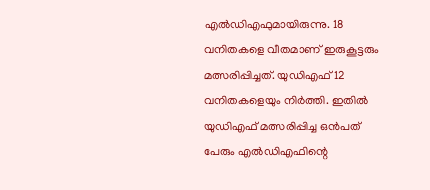എൽഡിഎഫുമായിരുന്നു. 18 വനിതകളെ വീതമാണ് ഇരുകൂട്ടരും മത്സരിപ്പിച്ചത്. യുഡിഎഫ് 12 വനിതകളെയും നിർത്തി. ഇതിൽ യുഡിഎഫ് മത്സരിപ്പിച്ച ഒൻപത് പേരും എൽഡിഎഫിന്റെ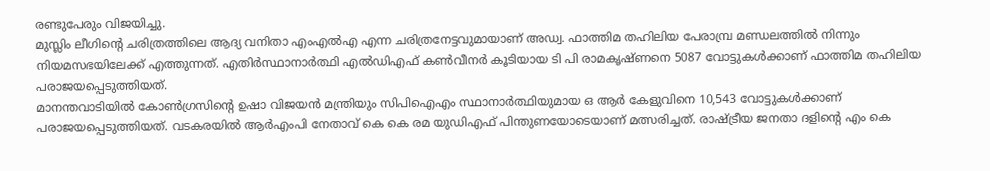രണ്ടുപേരും വിജയിച്ചു.
മുസ്ലിം ലീഗിന്റെ ചരിത്രത്തിലെ ആദ്യ വനിതാ എംഎൽഎ എന്ന ചരിത്രനേട്ടവുമായാണ് അഡ്വ. ഫാത്തിമ തഹിലിയ പേരാമ്പ്ര മണ്ഡലത്തിൽ നിന്നും നിയമസഭയിലേക്ക് എത്തുന്നത്. എതിർസ്ഥാനാർത്ഥി എൽഡിഎഫ് കൺവീനർ കൂടിയായ ടി പി രാമകൃഷ്ണനെ 5087 വോട്ടുകൾക്കാണ് ഫാത്തിമ തഹിലിയ പരാജയപ്പെടുത്തിയത്.
മാനന്തവാടിയിൽ കോൺഗ്രസിന്റെ ഉഷാ വിജയൻ മന്ത്രിയും സിപിഐഎം സ്ഥാനാർത്ഥിയുമായ ഒ ആർ കേളുവിനെ 10,543 വോട്ടുകൾക്കാണ് പരാജയപ്പെടുത്തിയത്. വടകരയിൽ ആർഎംപി നേതാവ് കെ കെ രമ യുഡിഎഫ് പിന്തുണയോടെയാണ് മത്സരിച്ചത്. രാഷ്ട്രീയ ജനതാ ദളിന്റെ എം കെ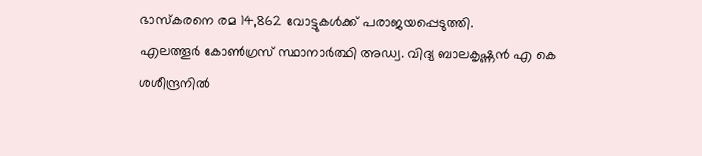ഭാസ്കരനെ രമ 14,862 വോട്ടുകൾക്ക് പരാജയപ്പെടുത്തി.
എലത്തൂർ കോൺഗ്രസ് സ്ഥാനാർത്ഥി അഡ്വ. വിദ്യ ബാലകൃഷ്ണൻ എ കെ ശശീന്ദ്രനിൽ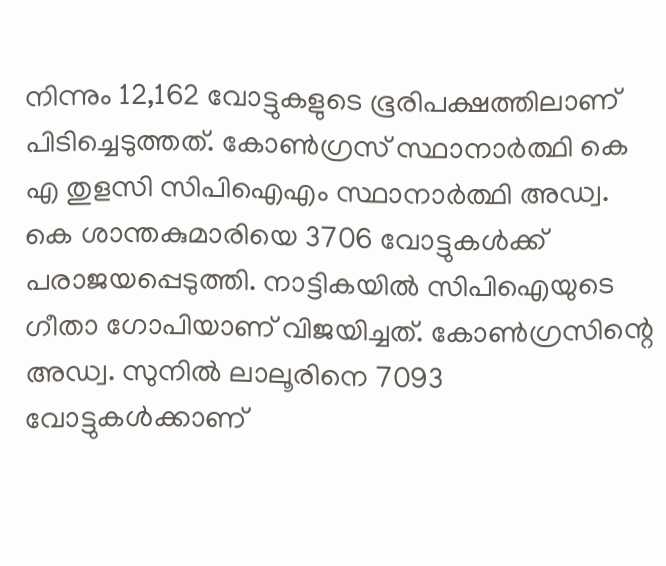നിന്നും 12,162 വോട്ടുകളുടെ ഭൂരിപക്ഷത്തിലാണ് പിടിച്ചെടുത്തത്. കോൺഗ്രസ് സ്ഥാനാർത്ഥി കെ എ തുളസി സിപിഐഎം സ്ഥാനാർത്ഥി അഡ്വ. കെ ശാന്തകുമാരിയെ 3706 വോട്ടുകൾക്ക് പരാജയപ്പെടുത്തി. നാട്ടികയിൽ സിപിഐയുടെ ഗീതാ ഗോപിയാണ് വിജയിച്ചത്. കോൺഗ്രസിന്റെ അഡ്വ. സുനിൽ ലാലൂരിനെ 7093 വോട്ടുകൾക്കാണ്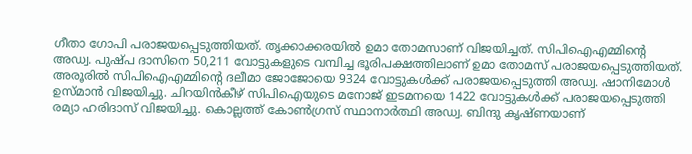ഗീതാ ഗോപി പരാജയപ്പെടുത്തിയത്. തൃക്കാക്കരയിൽ ഉമാ തോമസാണ് വിജയിച്ചത്. സിപിഐഎമ്മിന്റെ അഡ്വ. പുഷ്പ ദാസിനെ 50,211 വോട്ടുകളുടെ വമ്പിച്ച ഭൂരിപക്ഷത്തിലാണ് ഉമാ തോമസ് പരാജയപ്പെടുത്തിയത്.
അരൂരിൽ സിപിഐഎമ്മിന്റെ ദലീമാ ജോജോയെ 9324 വോട്ടുകൾക്ക് പരാജയപ്പെടുത്തി അഡ്വ. ഷാനിമോൾ ഉസ്മാൻ വിജയിച്ചു. ചിറയിൻകീഴ് സിപിഐയുടെ മനോജ് ഇടമനയെ 1422 വോട്ടുകൾക്ക് പരാജയപ്പെടുത്തി രമ്യാ ഹരിദാസ് വിജയിച്ചു. കൊല്ലത്ത് കോൺഗ്രസ് സ്ഥാനാർത്ഥി അഡ്വ. ബിന്ദു കൃഷ്ണയാണ്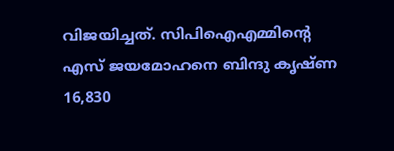വിജയിച്ചത്. സിപിഐഎമ്മിന്റെ എസ് ജയമോഹനെ ബിന്ദു കൃഷ്ണ 16,830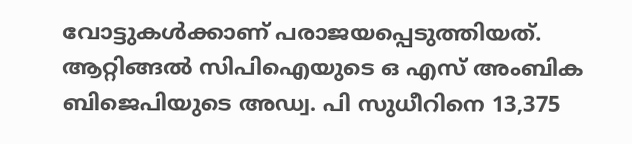വോട്ടുകൾക്കാണ് പരാജയപ്പെടുത്തിയത്. ആറ്റിങ്ങൽ സിപിഐയുടെ ഒ എസ് അംബിക ബിജെപിയുടെ അഡ്വ. പി സുധീറിനെ 13,375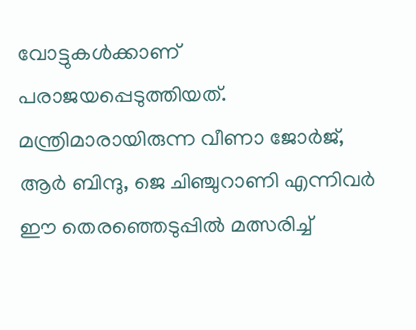വോട്ടുകൾക്കാണ് പരാജയപ്പെടുത്തിയത്. മന്ത്രിമാരായിരുന്ന വീണാ ജോർജ്, ആർ ബിന്ദു, ജെ ചിഞ്ചുറാണി എന്നിവർ ഈ തെരഞ്ഞെടുപ്പിൽ മത്സരിച്ച്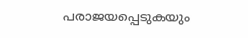പരാജയപ്പെടുകയും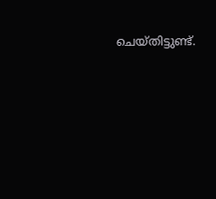ചെയ്തിട്ടുണ്ട്.